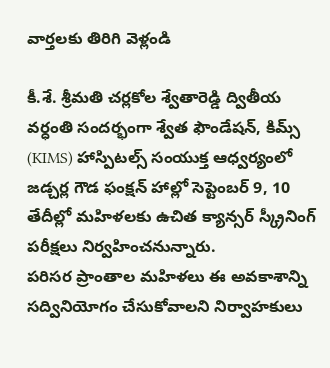వార్తలకు తిరిగి వెళ్లండి

కీ.శే. శ్రీమతి చర్లకోల శ్వేతారెడ్డి ద్వితీయ వర్ధంతి సందర్భంగా శ్వేత ఫౌండేషన్, కిమ్స్ (KIMS) హాస్పిటల్స్ సంయుక్త ఆధ్వర్యంలో జడ్చర్ల గౌడ ఫంక్షన్ హాల్లో సెప్టెంబర్ 9, 10 తేదీల్లో మహిళలకు ఉచిత క్యాన్సర్ స్క్రీనింగ్ పరీక్షలు నిర్వహించనున్నారు.
పరిసర ప్రాంతాల మహిళలు ఈ అవకాశాన్ని సద్వినియోగం చేసుకోవాలని నిర్వాహకులు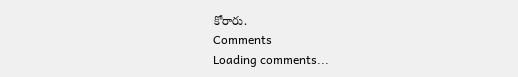కోరారు.
Comments
Loading comments...